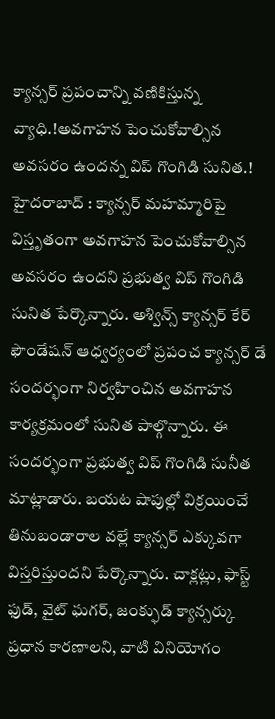క్యాన్సర్ ప్రపంచాన్ని వణికిస్తున్న వ్యాధి.!అవగాహన పెంచుకోవాల్సిన అవసరం ఉందన్న విప్ గొంగిడి సునిత.!
హైదరాబాద్ : క్యాన్సర్ మహమ్మారిపై విస్తృతంగా అవగాహన పెంచుకోవాల్సిన అవసరం ఉందని ప్రభుత్వ విప్ గొంగిడి సునిత పేర్కొన్నారు. అశ్విన్స్ క్యాన్సర్ కేర్ ఫౌండేషన్ ఆధ్వర్యంలో ప్రపంచ క్యాన్సర్ డే సందర్భంగా నిర్వహించిన అవగాహన కార్యక్రమంలో సునిత పాల్గొన్నారు. ఈ సందర్భంగా ప్రభుత్వ విప్ గొంగిడి సునీత మాట్లాడారు. బయట షాపుల్లో విక్రయించే తినుబండారాల వల్లే క్యాన్సర్ ఎక్కువగా విస్తరిస్తుందని పేర్కొన్నారు. చాక్లట్లు, ఫాస్ట్ ఫుడ్, వైట్ ఘగర్, జంక్ఫుడ్ క్యాన్సర్కు ప్రధాన కారణాలని, వాటి వినియోగం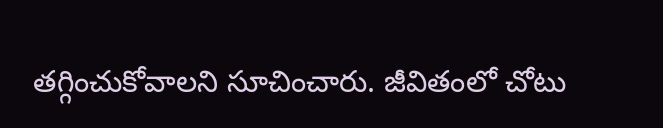తగ్గించుకోవాలని సూచించారు. జీవితంలో చోటు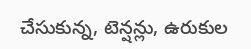చేసుకున్న, టెన్షన్లు, ఉరుకుల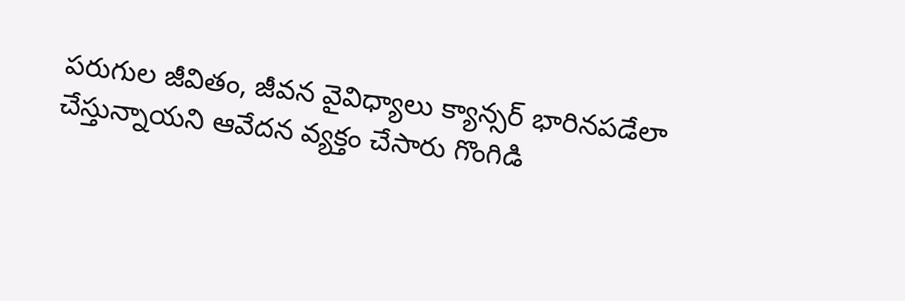పరుగుల జీవితం, జీవన వైవిధ్యాలు క్యాన్సర్ భారినపడేలా చేస్తున్నాయని ఆవేదన వ్యక్తం చేసారు గొంగిడి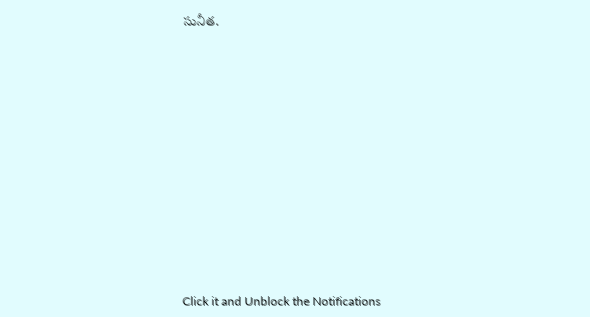సునీత.













Click it and Unblock the Notifications